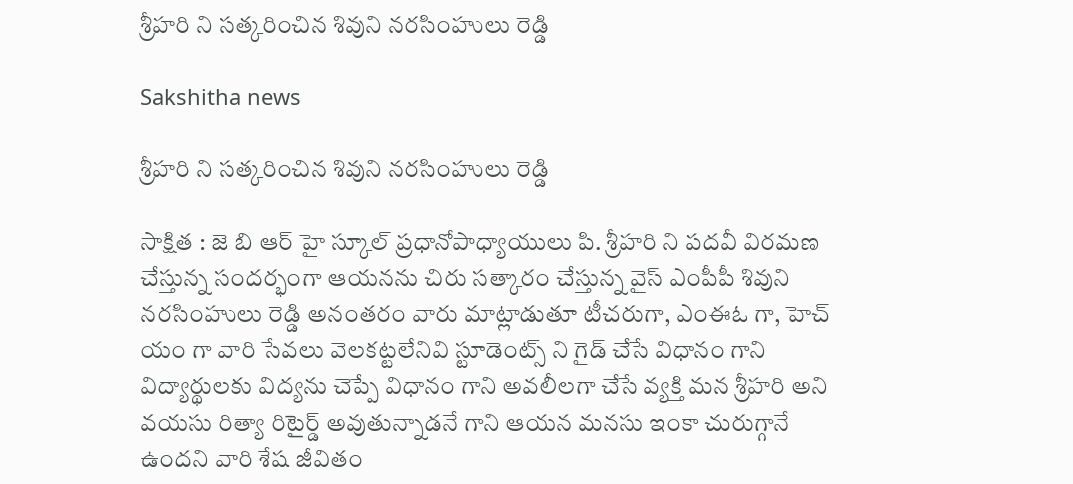శ్రీహరి ని సత్కరించిన శివుని నరసింహులు రెడ్డి

Sakshitha news

శ్రీహరి ని సత్కరించిన శివుని నరసింహులు రెడ్డి

సాక్షిత : జె బి ఆర్ హై స్కూల్ ప్రధానోపాధ్యాయులు పి. శ్రీహరి ని పదవీ విరమణ చేస్తున్న సందర్భంగా ఆయనను చిరు సత్కారం చేస్తున్న వైస్ ఎంపీపీ శివుని నరసింహులు రెడ్డి అనంతరం వారు మాట్లాడుతూ టీచరుగా, ఎంఈఓ గా, హెచ్ యం గా వారి సేవలు వెలకట్టలేనివి స్టూడెంట్స్ ని గైడ్ చేసే విధానం గాని విద్యార్థులకు విద్యను చెప్పే విధానం గాని అవలీలగా చేసే వ్యక్తి మన శ్రీహరి అని వయసు రిత్యా రిటైర్డ్ అవుతున్నాడనే గాని ఆయన మనసు ఇంకా చురుగ్గానే ఉందని వారి శేష జీవితం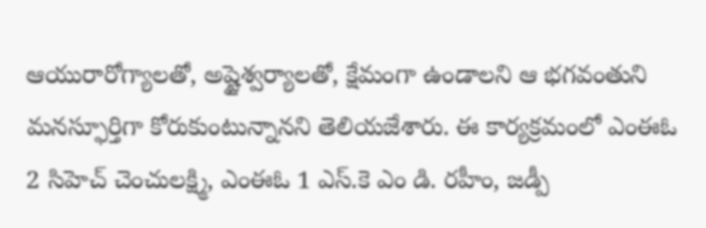ఆయురారోగ్యాలతో, అష్టైశ్వర్యాలతో, క్షేమంగా ఉండాలని ఆ భగవంతుని మనస్ఫూర్తిగా కోరుకుంటున్నానని తెలియజేశారు. ఈ కార్యక్రమంలో ఎంఈఓ 2 సిహెచ్ చెంచులక్ష్మి, ఎంఈఓ 1 ఎస్.కె ఎం డి. రహీం, జడ్పీ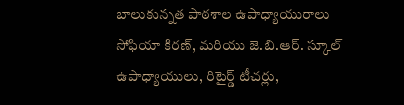బాలుకున్నత పాఠశాల ఉపాధ్యాయురాలు సోఫియా కిరణ్, మరియు జె.బి.ఆర్. స్కూల్ ఉపాధ్యాయులు, రిటైర్డ్ టీచర్లు,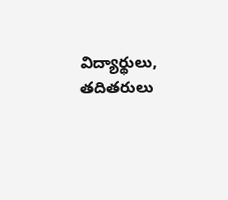విద్యార్థులు, తదితరులు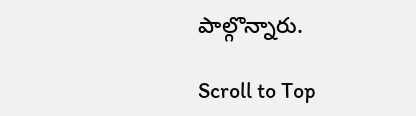పాల్గొన్నారు.

Scroll to Top